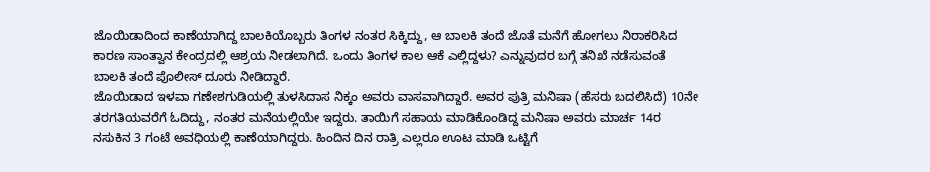ಜೊಯಿಡಾದಿಂದ ಕಾಣೆಯಾಗಿದ್ದ ಬಾಲಕಿಯೊಬ್ಬರು ತಿಂಗಳ ನಂತರ ಸಿಕ್ಕಿದ್ದು, ಆ ಬಾಲಕಿ ತಂದೆ ಜೊತೆ ಮನೆಗೆ ಹೋಗಲು ನಿರಾಕರಿಸಿದ ಕಾರಣ ಸಾಂತ್ವಾನ ಕೇಂದ್ರದಲ್ಲಿ ಆಶ್ರಯ ನೀಡಲಾಗಿದೆ. ಒಂದು ತಿಂಗಳ ಕಾಲ ಆಕೆ ಎಲ್ಲಿದ್ದಳು? ಎನ್ನುವುದರ ಬಗ್ಗೆ ತನಿಖೆ ನಡೆಸುವಂತೆ ಬಾಲಕಿ ತಂದೆ ಪೊಲೀಸ್ ದೂರು ನೀಡಿದ್ದಾರೆ.
ಜೊಯಿಡಾದ ಇಳವಾ ಗಣೇಶಗುಡಿಯಲ್ಲಿ ತುಳಸಿದಾಸ ನಿಕ್ಕಂ ಅವರು ವಾಸವಾಗಿದ್ದಾರೆ. ಅವರ ಪುತ್ರಿ ಮನಿಷಾ (ಹೆಸರು ಬದಲಿಸಿದೆ) 10ನೇ ತರಗತಿಯವರೆಗೆ ಓದಿದ್ದು, ನಂತರ ಮನೆಯಲ್ಲಿಯೇ ಇದ್ದರು. ತಾಯಿಗೆ ಸಹಾಯ ಮಾಡಿಕೊಂಡಿದ್ದ ಮನಿಷಾ ಅವರು ಮಾರ್ಚ 14ರ ನಸುಕಿನ 3 ಗಂಟೆ ಅವಧಿಯಲ್ಲಿ ಕಾಣೆಯಾಗಿದ್ದರು. ಹಿಂದಿನ ದಿನ ರಾತ್ರಿ ಎಲ್ಲರೂ ಊಟ ಮಾಡಿ ಒಟ್ಟಿಗೆ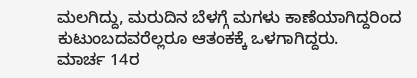ಮಲಗಿದ್ದು, ಮರುದಿನ ಬೆಳಗ್ಗೆ ಮಗಳು ಕಾಣೆಯಾಗಿದ್ದರಿಂದ ಕುಟುಂಬದವರೆಲ್ಲರೂ ಆತಂಕಕ್ಕೆ ಒಳಗಾಗಿದ್ದರು.
ಮಾರ್ಚ 14ರ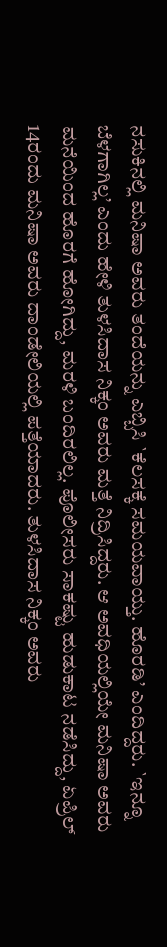ನಸುಕಿನಲ್ಲಿ ಮನಿಷಾ ಅವರು ತಂದೆಯನ್ನು ಎಬ್ಬಿಸಿ `ಕೆಲಸಕ್ಕೆ ಸಮಯವಾಯ್ತು. ಹೊರಡಿ’ ಎಂದಿದ್ದರು. `ಇನ್ನೂ ಬೆಳಗಾಗಿಲ್ಲ’ ಎಂದು ಹೇಳಿ ತುಳಸಿದಾಸ ನಿಕ್ಕಂ ಅವರು ಮತ್ತೆ ನಿದ್ರಿಸಿದ್ದರು. ಆ ಅವಧಿಯಲ್ಲಿಯೇ ಮನಿಷಾ ಅವರು ಮನೆಯಿಂದ ಹೊರಗೆ ಹೋಗಿದ್ದು, ಮರಳಿ ಬಂದಿರಲಿಲ್ಲ. ಪೊಲೀಸರು ಸಾಕಷ್ಟು ಹುಡುಕಾಟ ನಡೆಸಿದ್ದು, ಏಪ್ರಿಲ್ 14ರಂದು ಮನಿಷಾ ಅವರು ದಾಂಡೇಲಿಯಲ್ಲಿ ಪತ್ತೆಯಾದರು. ತುಳಸಿದಾಸ ನಿಕ್ಕಂ ಅವರು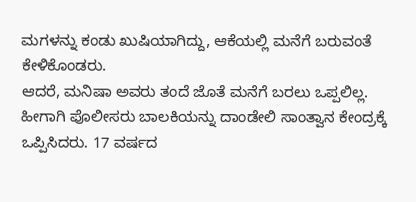ಮಗಳನ್ನು ಕಂಡು ಖುಷಿಯಾಗಿದ್ದು, ಆಕೆಯಲ್ಲಿ ಮನೆಗೆ ಬರುವಂತೆ ಕೇಳಿಕೊಂಡರು.
ಆದರೆ, ಮನಿಷಾ ಅವರು ತಂದೆ ಜೊತೆ ಮನೆಗೆ ಬರಲು ಒಪ್ಪಲಿಲ್ಲ. ಹೀಗಾಗಿ ಪೊಲೀಸರು ಬಾಲಕಿಯನ್ನು ದಾಂಡೇಲಿ ಸಾಂತ್ವಾನ ಕೇಂದ್ರಕ್ಕೆ ಒಪ್ಪಿಸಿದರು. 17 ವರ್ಷದ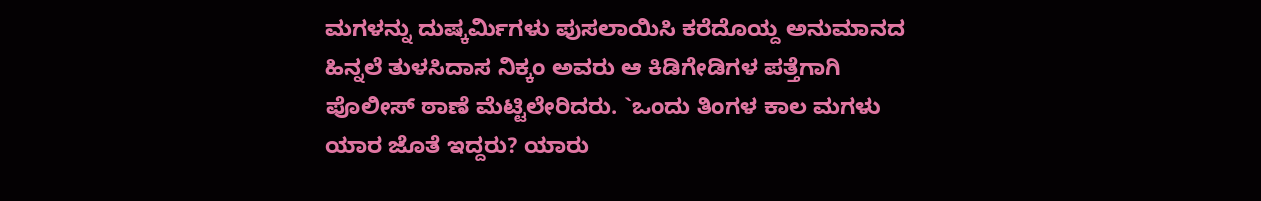ಮಗಳನ್ನು ದುಷ್ಕರ್ಮಿಗಳು ಪುಸಲಾಯಿಸಿ ಕರೆದೊಯ್ದ ಅನುಮಾನದ ಹಿನ್ನಲೆ ತುಳಸಿದಾಸ ನಿಕ್ಕಂ ಅವರು ಆ ಕಿಡಿಗೇಡಿಗಳ ಪತ್ತೆಗಾಗಿ ಪೊಲೀಸ್ ಠಾಣೆ ಮೆಟ್ಟಿಲೇರಿದರು. `ಒಂದು ತಿಂಗಳ ಕಾಲ ಮಗಳು ಯಾರ ಜೊತೆ ಇದ್ದರು? ಯಾರು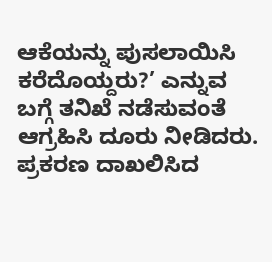ಆಕೆಯನ್ನು ಪುಸಲಾಯಿಸಿ ಕರೆದೊಯ್ದರು?’ ಎನ್ನುವ ಬಗ್ಗೆ ತನಿಖೆ ನಡೆಸುವಂತೆ ಆಗ್ರಹಿಸಿ ದೂರು ನೀಡಿದರು. ಪ್ರಕರಣ ದಾಖಲಿಸಿದ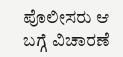ಪೊಲೀಸರು ಆ ಬಗ್ಗೆ ವಿಚಾರಣೆ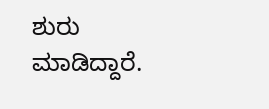ಶುರು ಮಾಡಿದ್ದಾರೆ.